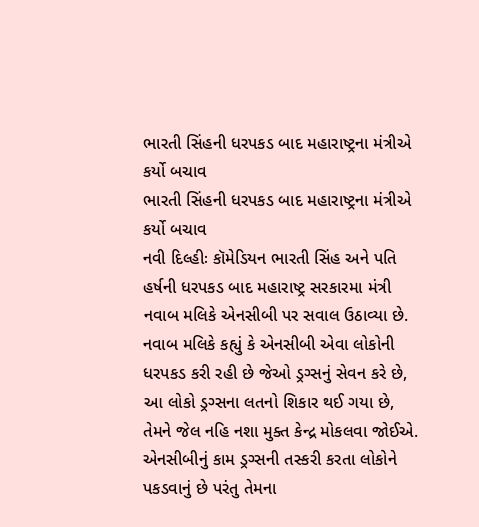ભારતી સિંહની ધરપકડ બાદ મહારાષ્ટ્રના મંત્રીએ કર્યો બચાવ
ભારતી સિંહની ધરપકડ બાદ મહારાષ્ટ્રના મંત્રીએ કર્યો બચાવ
નવી દિલ્હીઃ કૉમેડિયન ભારતી સિંહ અને પતિ હર્ષની ધરપકડ બાદ મહારાષ્ટ્ર સરકારમા મંત્રી નવાબ મલિકે એનસીબી પર સવાલ ઉઠાવ્યા છે. નવાબ મલિકે કહ્યું કે એનસીબી એવા લોકોની ધરપકડ કરી રહી છે જેઓ ડ્રગ્સનું સેવન કરે છે, આ લોકો ડ્રગ્સના લતનો શિકાર થઈ ગયા છે, તેમને જેલ નહિ નશા મુક્ત કેન્દ્ર મોકલવા જોઈએ. એનસીબીનું કામ ડ્રગ્સની તસ્કરી કરતા લોકોને પકડવાનું છે પરંતુ તેમના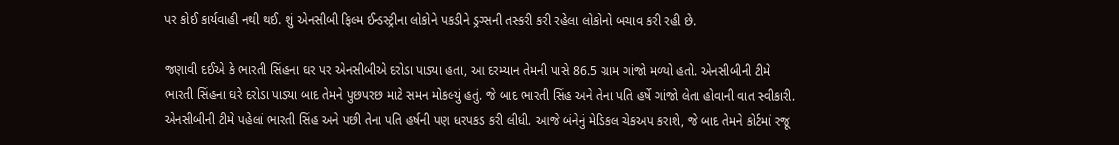પર કોઈ કાર્યવાહી નથી થઈ. શું એનસીબી ફિલ્મ ઈન્ડસ્ટ્રીના લોકોને પકડીને ડ્રગ્સની તસ્કરી કરી રહેલા લોકોનો બચાવ કરી રહી છે.

જણાવી દઈએ કે ભારતી સિંહના ઘર પર એનસીબીએ દરોડા પાડ્યા હતા, આ દરમ્યાન તેમની પાસે 86.5 ગ્રામ ગાંજો મળ્યો હતો. એનસીબીની ટીમે ભારતી સિંહના ઘરે દરોડા પાડ્યા બાદ તેમને પુછપરછ માટે સમન મોકલ્યું હતું. જે બાદ ભારતી સિંહ અને તેના પતિ હર્ષે ગાંજો લેતા હોવાની વાત સ્વીકારી. એનસીબીની ટીમે પહેલાં ભારતી સિંહ અને પછી તેના પતિ હર્ષની પણ ધરપકડ કરી લીધી. આજે બંનેનું મેડિકલ ચેકઅપ કરાશે, જે બાદ તેમને કોર્ટમાં રજૂ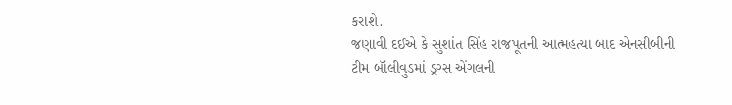કરાશે.
જણાવી દઈએ કે સુશાંત સિંહ રાજપૂતની આત્મહત્યા બાદ એનસીબીની ટીમ બૉલીવુડમાં ડ્રગ્સ એંગલની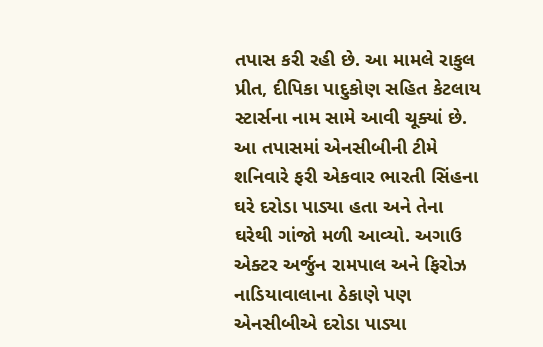તપાસ કરી રહી છે. આ મામલે રાકુલ પ્રીત, દીપિકા પાદુકોણ સહિત કેટલાય સ્ટાર્સના નામ સામે આવી ચૂક્યાં છે. આ તપાસમાં એનસીબીની ટીમે શનિવારે ફરી એકવાર ભારતી સિંહના ઘરે દરોડા પાડ્યા હતા અને તેના ઘરેથી ગાંજો મળી આવ્યો. અગાઉ એક્ટર અર્જુન રામપાલ અને ફિરોઝ નાડિયાવાલાના ઠેકાણે પણ એનસીબીએ દરોડા પાડ્યા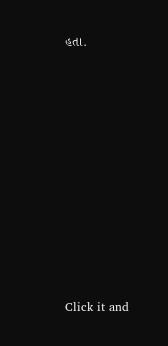હતા.












Click it and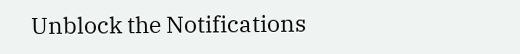Unblock the Notifications